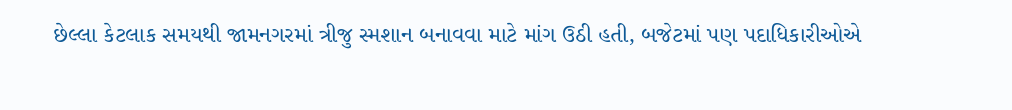છેલ્લા કેટલાક સમયથી જામનગરમાં ત્રીજુ સ્મશાન બનાવવા માટે માંગ ઉઠી હતી, બજેટમાં પણ પદાધિકારીઓએ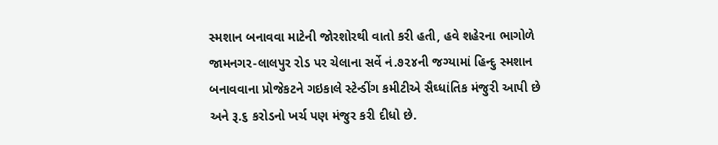સ્મશાન બનાવવા માટેની જોરશોરથી વાતો કરી હતી, હવે શહેરના ભાગોળે જામનગર-લાલપુર રોડ પર ચેલાના સર્વે નં.૭૨૪ની જગ્યામાં હિન્દુ સ્મશાન બનાવવાના પ્રોજેકટને ગઇકાલે સ્ટેન્ડીંગ કમીટીએ સૈઘ્ધાંતિક મંજુરી આપી છે અને રૂ.૬ કરોડનો ખર્ચ પણ મંજુર કરી દીધો છે.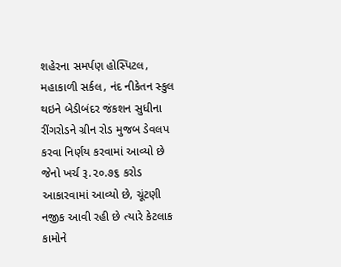શહેરના સમર્પણ હોસ્પિટલ, મહાકાળી સર્કલ, નંદ નીકેતન સ્કુલ થઇને બેડીબંદર જંકશન સુધીના રીંગરોડને ગ્રીન રોડ મુજબ ડેવલપ કરવા નિર્ણય કરવામાં આવ્યો છે જેનો ખર્ચ રૂ.૨૦.૭૬ કરોડ આકારવામાં આવ્યો છે, ચૂંટણી નજીક આવી રહી છે ત્યારે કેટલાક કામોને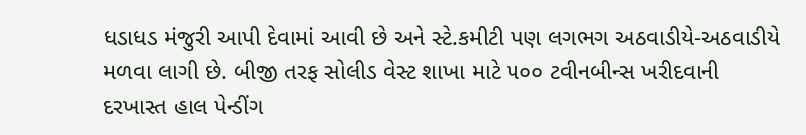ધડાધડ મંજુરી આપી દેવામાં આવી છે અને સ્ટે.કમીટી પણ લગભગ અઠવાડીયે-અઠવાડીયે મળવા લાગી છે. બીજી તરફ સોલીડ વેસ્ટ શાખા માટે ૫૦૦ ટવીનબીન્સ ખરીદવાની દરખાસ્ત હાલ પેન્ડીંગ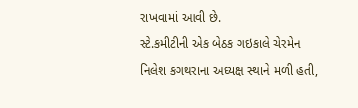રાખવામાં આવી છે.
સ્ટે.કમીટીની એક બેઠક ગઇકાલે ચેરમેન નિલેશ કગથરાના અઘ્યક્ષ સ્થાને મળી હતી,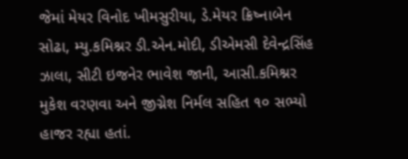જેમાં મેયર વિનોદ ખીમસુરીયા, ડે.મેયર ક્રિષ્નાબેન સોઢા, મ્યુ.કમિશ્નર ડી.એન.મોદી, ડીએમસી દેવેન્દ્રસિંહ ઝાલા, સીટી ઇજનેર ભાવેશ જાની, આસી.કમિશ્નર મુકેશ વરણવા અને જીગ્નેશ નિર્મલ સહિત ૧૦ સભ્યો હાજર રહ્યા હતાં.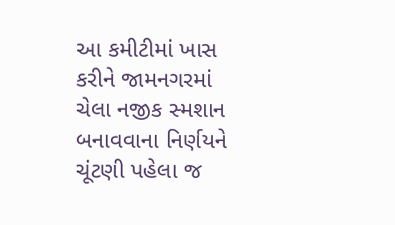આ કમીટીમાં ખાસ કરીને જામનગરમાં ચેલા નજીક સ્મશાન બનાવવાના નિર્ણયને ચૂંટણી પહેલા જ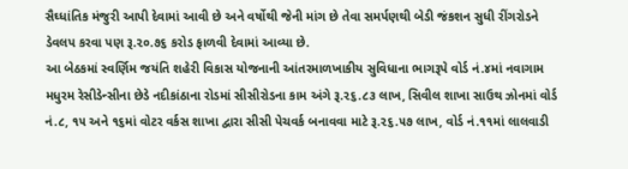સૈઘ્ધાંતિક મંજુરી આપી દેવામાં આવી છે અને વર્ષોથી જેની માંગ છે તેવા સમર્પણથી બેડી જંકશન સુધી રીંગરોડને ડેવલપ કરવા પણ રૂ.૨૦.૭૬ કરોડ ફાળવી દેવામાં આવ્યા છે.
આ બેઠકમાં સ્વર્ણિમ જયંતિ શહેરી વિકાસ યોજનાની આંતરમાળખાકીય સુવિધાના ભાગરૂપે વોર્ડ નં.૪માં નવાગામ મધુરમ રેસીડેન્સીના છેડે નદીકાંઠાના રોડમાં સીસીરોડના કામ અંગે રૂ.૨૬.૮૩ લાખ, સિવીલ શાખા સાઉથ ઝોનમાં વોર્ડ નં.૮, ૧૫ અને ૧૬માં વોટર વર્કસ શાખા દ્વારા સીસી પેચવર્ક બનાવવા માટે રૂ.૨૬.૫૭ લાખ, વોર્ડ નં.૧૧માં લાલવાડી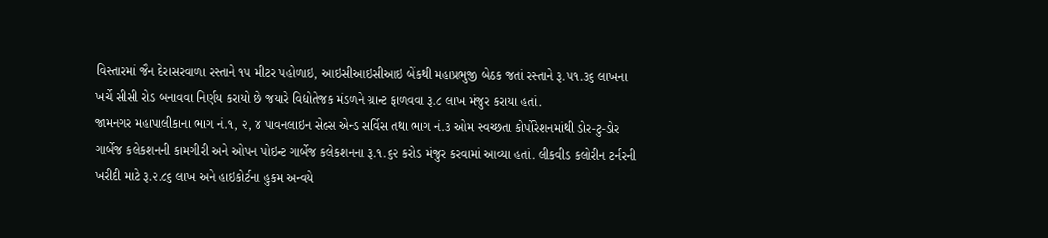વિસ્તારમાં જૈન દેરાસરવાળા રસ્તાને ૧૫ મીટર પહોળાઇ, આઇસીઆઇસીઆઇ બેંકથી મહાપ્રભુજી બેઠક જતાં રસ્તાને રૂ.૫૧.૩૬ લાખના ખર્ચે સીસી રોડ બનાવવા નિર્ણય કરાયો છે જયારે વિદ્યોતેજક મંડળને ગ્રાન્ટ ફાળવવા રૂ.૮ લાખ મંજુર કરાયા હતાં.
જામનગર મહાપાલીકાના ભાગ નં.૧, ૨, ૪ પાવનલાઇન સેલ્સ એન્ડ સર્વિસ તથા ભાગ નં.૩ ઓમ સ્વચ્છતા કોર્પોરેશનમાંથી ડોર-ટુ-ડોર ગાર્બેજ કલેકશનની કામગીરી અને ઓપન પોઇન્ટ ગાર્બેજ કલેકશનના રૂ.૧.૬૨ કરોડ મંજુર કરવામાં આવ્યા હતાં. લીકવીડ કલોરીન ટર્નરની ખરીદી માટે રૂ.૨.૮૬ લાખ અને હાઇકોર્ટના હુકમ અન્વયે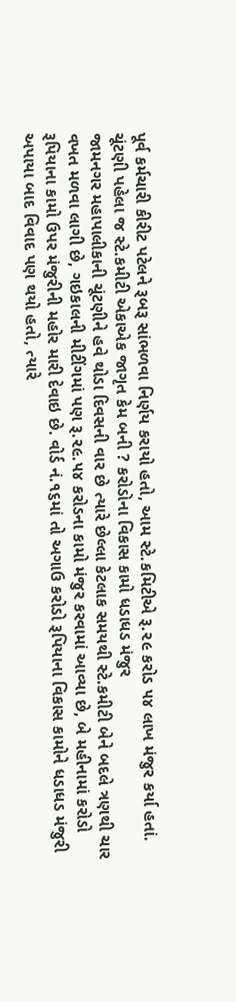પૂર્વ કર્મચારી કીરીટ પટેલને રૂબરૂ સાંભળવા નિર્ણય કરાયો હતો, આમ સ્ટે.કમિટીએ રૂ.૨૯ કરોડ ૫૪ લાખ મંજુર કર્યા હતાં.
ચૂંટણી પહેલા જ સ્ટે.કમીટી એકાએક જાગૃત કેમ બની ? કરોડોના વિકાસ કામો ધડાધડ મંજુર
જામનગર મહાપાલીકાની ચૂંટણીને હવે થોડા દિવસની વાર છે ત્યારે છેલ્લા કેટલાક સમયથી સ્ટે.કમીટી બેને બદલે ત્રણથી ચાર વખત મળવા લાગી છે, ગઇકાલની મીટીંગમાં પણ રૂ.૨૯.૫૪ કરોડના કામો મંજુર કરવામાં આવ્યા છે, બે મહીનામાં કરોડો રૂપિયાના કામો ઉપર મંજુરીની મહોર મારી દેવાઇ છે. વોર્ડ નં.૧૬માં તો અગાઉ કરોડો રૂપિયાના વિકાસ કામોને ધડાધડ મંજુરી અપાયા બાદ વિવાદ પણ થયો હતો, ત્યારે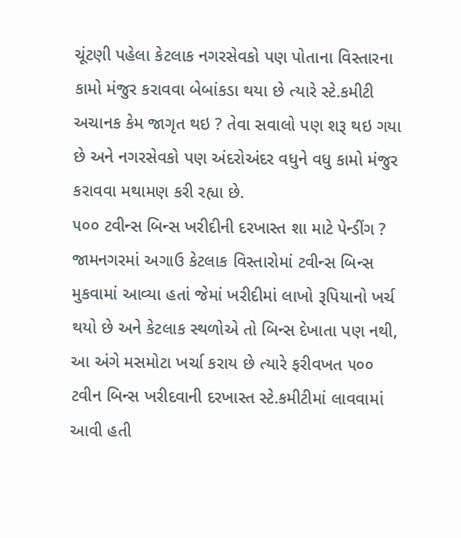ચૂંટણી પહેલા કેટલાક નગરસેવકો પણ પોતાના વિસ્તારના કામો મંજુર કરાવવા બેબાંકડા થયા છે ત્યારે સ્ટે.કમીટી અચાનક કેમ જાગૃત થઇ ? તેવા સવાલો પણ શરૂ થઇ ગયા છે અને નગરસેવકો પણ અંદરોઅંદર વધુને વધુ કામો મંજુર કરાવવા મથામણ કરી રહ્યા છે.
૫૦૦ ટવીન્સ બિન્સ ખરીદીની દરખાસ્ત શા માટે પેન્ડીંગ ?
જામનગરમાં અગાઉ કેટલાક વિસ્તારોમાં ટવીન્સ બિન્સ મુકવામાં આવ્યા હતાં જેમાં ખરીદીમાં લાખો રૂપિયાનો ખર્ચ થયો છે અને કેટલાક સ્થળોએ તો બિન્સ દેખાતા પણ નથી, આ અંગે મસમોટા ખર્ચા કરાય છે ત્યારે ફરીવખત ૫૦૦ ટવીન બિન્સ ખરીદવાની દરખાસ્ત સ્ટે.કમીટીમાં લાવવામાં આવી હતી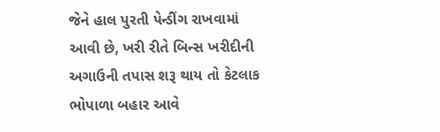જેને હાલ પુરતી પેન્ડીંગ રાખવામાં આવી છે, ખરી રીતે બિન્સ ખરીદીની અગાઉની તપાસ શરૂ થાય તો કેટલાક ભોપાળા બહાર આવે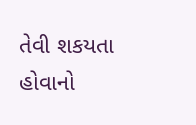તેવી શકયતા હોવાનો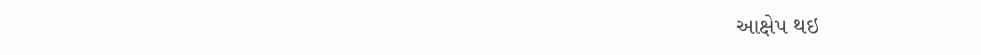આક્ષેપ થઇ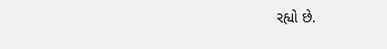રહ્યો છે.